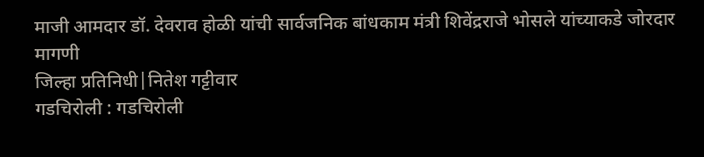माजी आमदार डॉ. देवराव होळी यांची सार्वजनिक बांधकाम मंत्री शिवेंद्रराजे भोसले यांच्याकडे जोरदार मागणी
जिल्हा प्रतिनिधी|नितेश गट्टीवार
गडचिरोली : गडचिरोली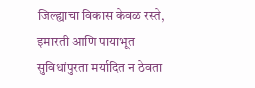जिल्ह्याचा विकास केवळ रस्ते, इमारती आणि पायाभूत सुविधांपुरता मर्यादित न ठेवता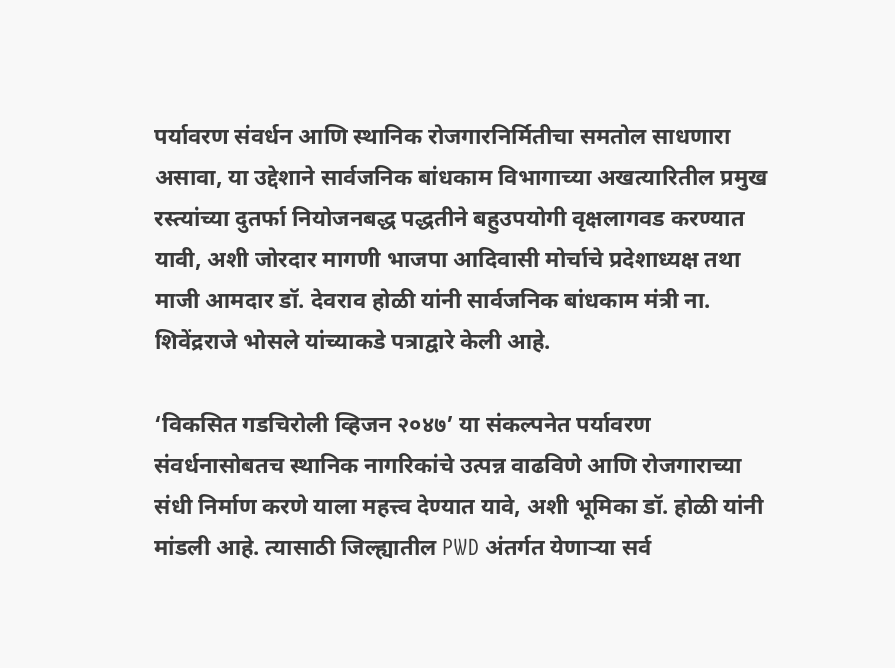पर्यावरण संवर्धन आणि स्थानिक रोजगारनिर्मितीचा समतोल साधणारा असावा, या उद्देशाने सार्वजनिक बांधकाम विभागाच्या अखत्यारितील प्रमुख रस्त्यांच्या दुतर्फा नियोजनबद्ध पद्धतीने बहुउपयोगी वृक्षलागवड करण्यात यावी, अशी जोरदार मागणी भाजपा आदिवासी मोर्चाचे प्रदेशाध्यक्ष तथा माजी आमदार डॉ. देवराव होळी यांनी सार्वजनिक बांधकाम मंत्री ना. शिवेंद्रराजे भोसले यांच्याकडे पत्राद्वारे केली आहे.

‘विकसित गडचिरोली व्हिजन २०४७’ या संकल्पनेत पर्यावरण संवर्धनासोबतच स्थानिक नागरिकांचे उत्पन्न वाढविणे आणि रोजगाराच्या संधी निर्माण करणे याला महत्त्व देण्यात यावे, अशी भूमिका डॉ. होळी यांनी मांडली आहे. त्यासाठी जिल्ह्यातील PWD अंतर्गत येणाऱ्या सर्व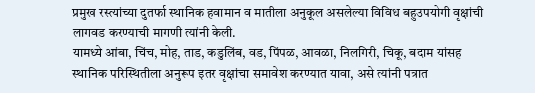प्रमुख रस्त्यांच्या दुतर्फा स्थानिक हवामान व मातीला अनुकूल असलेल्या विविध बहुउपयोगी वृक्षांची लागवड करण्याची मागणी त्यांनी केली.
यामध्ये आंबा, चिंच, मोह, ताड, कडुलिंब, वड, पिंपळ, आवळा, निलगिरी, चिकू, बदाम यांसह स्थानिक परिस्थितीला अनुरूप इतर वृक्षांचा समावेश करण्यात यावा, असे त्यांनी पत्रात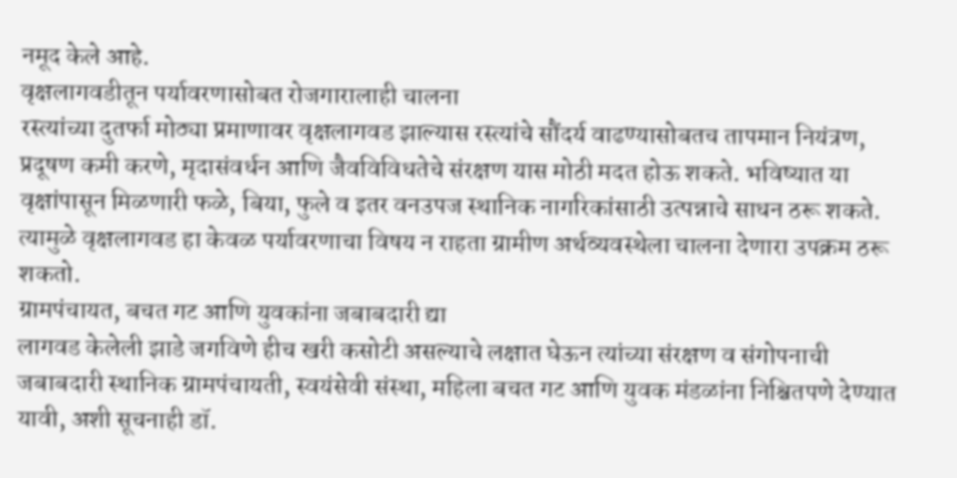नमूद केले आहे.
वृक्षलागवडीतून पर्यावरणासोबत रोजगारालाही चालना
रस्त्यांच्या दुतर्फा मोठ्या प्रमाणावर वृक्षलागवड झाल्यास रस्त्यांचे सौंदर्य वाढण्यासोबतच तापमान नियंत्रण, प्रदूषण कमी करणे, मृदासंवर्धन आणि जैवविविधतेचे संरक्षण यास मोठी मदत होऊ शकते. भविष्यात या वृक्षांपासून मिळणारी फळे, बिया, फुले व इतर वनउपज स्थानिक नागरिकांसाठी उत्पन्नाचे साधन ठरू शकते. त्यामुळे वृक्षलागवड हा केवळ पर्यावरणाचा विषय न राहता ग्रामीण अर्थव्यवस्थेला चालना देणारा उपक्रम ठरू शकतो.
ग्रामपंचायत, बचत गट आणि युवकांना जबाबदारी द्या
लागवड केलेली झाडे जगविणे हीच खरी कसोटी असल्याचे लक्षात घेऊन त्यांच्या संरक्षण व संगोपनाची जबाबदारी स्थानिक ग्रामपंचायती, स्वयंसेवी संस्था, महिला बचत गट आणि युवक मंडळांना निश्चितपणे देण्यात यावी, अशी सूचनाही डॉ.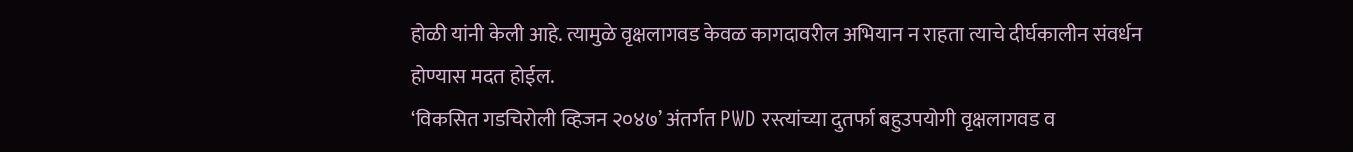होळी यांनी केली आहे. त्यामुळे वृक्षलागवड केवळ कागदावरील अभियान न राहता त्याचे दीर्घकालीन संवर्धन होण्यास मदत होईल.
‘विकसित गडचिरोली व्हिजन २०४७’ अंतर्गत PWD रस्त्यांच्या दुतर्फा बहुउपयोगी वृक्षलागवड व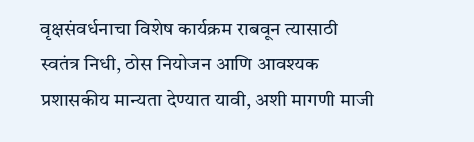वृक्षसंवर्धनाचा विशेष कार्यक्रम राबवून त्यासाठी स्वतंत्र निधी, ठोस नियोजन आणि आवश्यक प्रशासकीय मान्यता देण्यात यावी, अशी मागणी माजी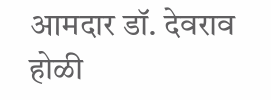आमदार डॉ. देवराव होळी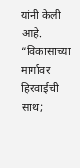यांनी केली आहे.
“विकासाच्या मार्गावर हिरवाईची साथ;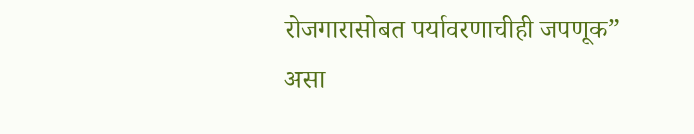रोजगारासोबत पर्यावरणाचीही जपणूक” असा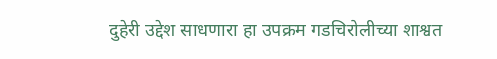दुहेरी उद्देश साधणारा हा उपक्रम गडचिरोलीच्या शाश्वत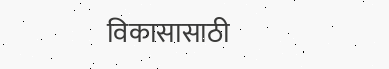विकासासाठी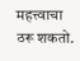महत्त्वाचा ठरू शकतो.